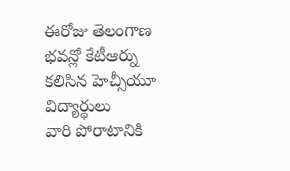ఈరోజు తెలంగాణ భవన్లో కేటీఆర్ను కలిసిన హెచ్సీయూ విద్యార్థులు
వారి పోరాటానికి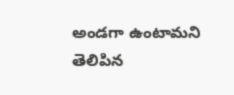అండగా ఉంటామని తెలిపిన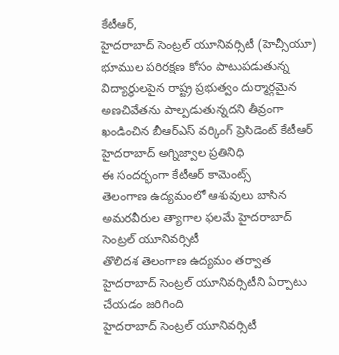కేటీఆర్,
హైదరాబాద్ సెంట్రల్ యూనివర్సిటీ (హెచ్సీయూ) భూముల పరిరక్షణ కోసం పాటుపడుతున్న విద్యార్థులపైన రాష్ట్ర ప్రభుత్వం దుర్మార్గమైన అణచివేతను పాల్పడుతున్నదని తీవ్రంగా ఖండించిన బీఆర్ఎస్ వర్కింగ్ ప్రెసిడెంట్ కేటీఆర్
హైదరాబాద్ అగ్నిజ్వాల ప్రతినిధి
ఈ సందర్భంగా కేటీఆర్ కామెంట్స్
తెలంగాణ ఉద్యమంలో ఆశువులు బాసిన అమరవీరుల త్యాగాల ఫలమే హైదరాబాద్ సెంట్రల్ యూనివర్సిటీ
తొలిదశ తెలంగాణ ఉద్యమం తర్వాత హైదరాబాద్ సెంట్రల్ యూనివర్సిటీని ఏర్పాటు చేయడం జరిగింది
హైదరాబాద్ సెంట్రల్ యూనివర్సిటీ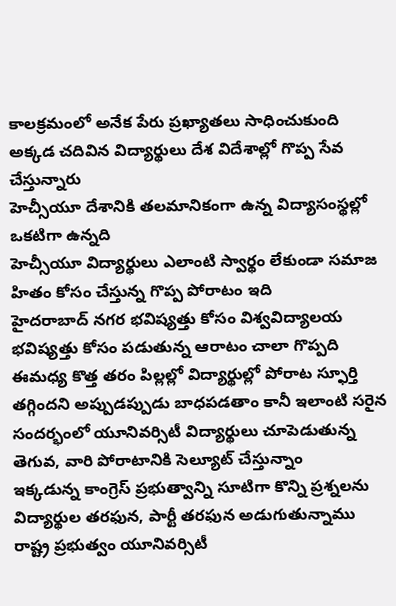కాలక్రమంలో అనేక పేరు ప్రఖ్యాతలు సాధించుకుంది అక్కడ చదివిన విద్యార్థులు దేశ విదేశాల్లో గొప్ప సేవ చేస్తున్నారు
హెచ్సీయూ దేశానికి తలమానికంగా ఉన్న విద్యాసంస్థల్లో ఒకటిగా ఉన్నది
హెచ్సీయూ విద్యార్థులు ఎలాంటి స్వార్థం లేకుండా సమాజ హితం కోసం చేస్తున్న గొప్ప పోరాటం ఇది
హైదరాబాద్ నగర భవిష్యత్తు కోసం విశ్వవిద్యాలయ భవిష్యత్తు కోసం పడుతున్న ఆరాటం చాలా గొప్పది
ఈమధ్య కొత్త తరం పిల్లల్లో విద్యార్థుల్లో పోరాట స్ఫూర్తి తగ్గిందని అప్పుడప్పుడు బాధపడతాం కానీ ఇలాంటి సరైన సందర్భంలో యూనివర్సిటీ విద్యార్థులు చూపెడుతున్న తెగువ, వారి పోరాటానికి సెల్యూట్ చేస్తున్నాం
ఇక్కడున్న కాంగ్రెస్ ప్రభుత్వాన్ని సూటిగా కొన్ని ప్రశ్నలను విద్యార్థుల తరఫున, పార్టీ తరఫున అడుగుతున్నాము
రాష్ట్ర ప్రభుత్వం యూనివర్సిటీ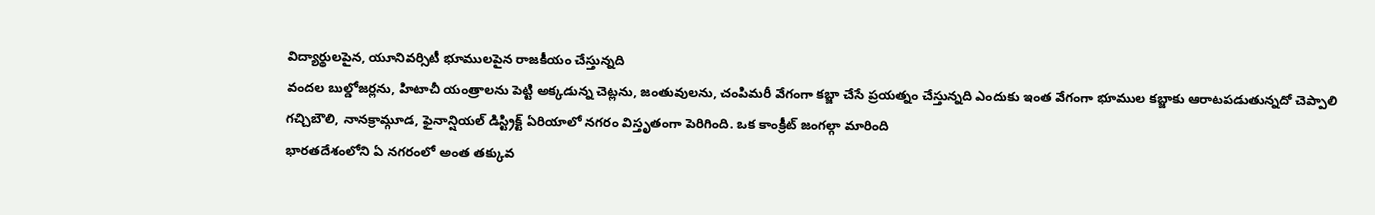విద్యార్థులపైన, యూనివర్సిటీ భూములపైన రాజకీయం చేస్తున్నది
వందల బుల్డోజర్లను, హిటాచీ యంత్రాలను పెట్టి అక్కడున్న చెట్లను, జంతువులను, చంపిమరీ వేగంగా కబ్జా చేసే ప్రయత్నం చేస్తున్నది ఎందుకు ఇంత వేగంగా భూముల కబ్జాకు ఆరాటపడుతున్నదో చెప్పాలి
గచ్చిబౌలి, నానక్రామ్గూడ, ఫైనాన్షియల్ డిస్ట్రిక్ట్ ఏరియాలో నగరం విస్తృతంగా పెరిగింది. ఒక కాంక్రీట్ జంగల్గా మారింది
భారతదేశంలోని ఏ నగరంలో అంత తక్కువ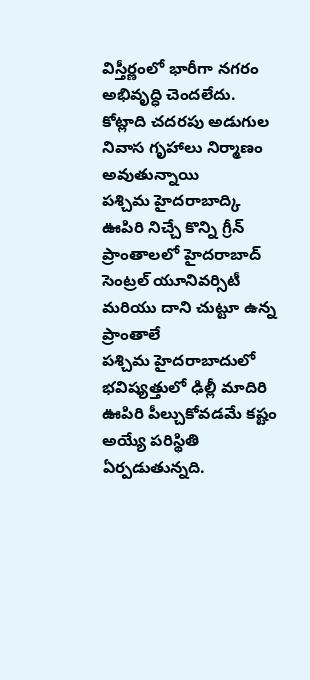విస్తీర్ణంలో భారీగా నగరం అభివృద్ధి చెందలేదు. కోట్లాది చదరపు అడుగుల నివాస గృహాలు నిర్మాణం అవుతున్నాయి
పశ్చిమ హైదరాబాద్కి ఊపిరి నిచ్చే కొన్ని గ్రీన్ ప్రాంతాలలో హైదరాబాద్ సెంట్రల్ యూనివర్సిటీ మరియు దాని చుట్టూ ఉన్న ప్రాంతాలే
పశ్చిమ హైదరాబాదులో భవిష్యత్తులో ఢిల్లీ మాదిరి ఊపిరి పీల్చుకోవడమే కష్టం అయ్యే పరిస్థితి ఏర్పడుతున్నది.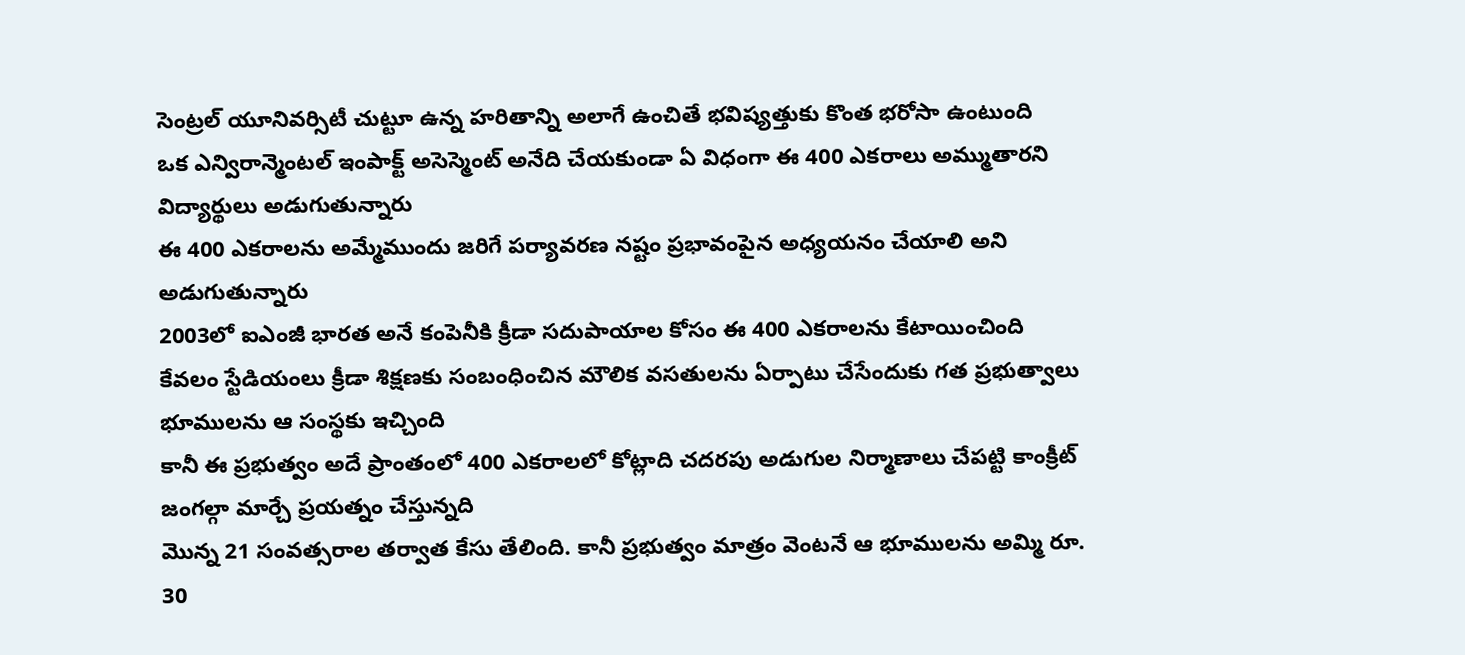సెంట్రల్ యూనివర్సిటీ చుట్టూ ఉన్న హరితాన్ని అలాగే ఉంచితే భవిష్యత్తుకు కొంత భరోసా ఉంటుంది
ఒక ఎన్విరాన్మెంటల్ ఇంపాక్ట్ అసెస్మెంట్ అనేది చేయకుండా ఏ విధంగా ఈ 400 ఎకరాలు అమ్ముతారని విద్యార్థులు అడుగుతున్నారు
ఈ 400 ఎకరాలను అమ్మేముందు జరిగే పర్యావరణ నష్టం ప్రభావంపైన అధ్యయనం చేయాలి అని అడుగుతున్నారు
2003లో ఐఎంజీ భారత అనే కంపెనీకి క్రీడా సదుపాయాల కోసం ఈ 400 ఎకరాలను కేటాయించింది
కేవలం స్టేడియంలు క్రీడా శిక్షణకు సంబంధించిన మౌలిక వసతులను ఏర్పాటు చేసేందుకు గత ప్రభుత్వాలు భూములను ఆ సంస్థకు ఇచ్చింది
కానీ ఈ ప్రభుత్వం అదే ప్రాంతంలో 400 ఎకరాలలో కోట్లాది చదరపు అడుగుల నిర్మాణాలు చేపట్టి కాంక్రీట్ జంగల్గా మార్చే ప్రయత్నం చేస్తున్నది
మొన్న 21 సంవత్సరాల తర్వాత కేసు తేలింది. కానీ ప్రభుత్వం మాత్రం వెంటనే ఆ భూములను అమ్మి రూ. 30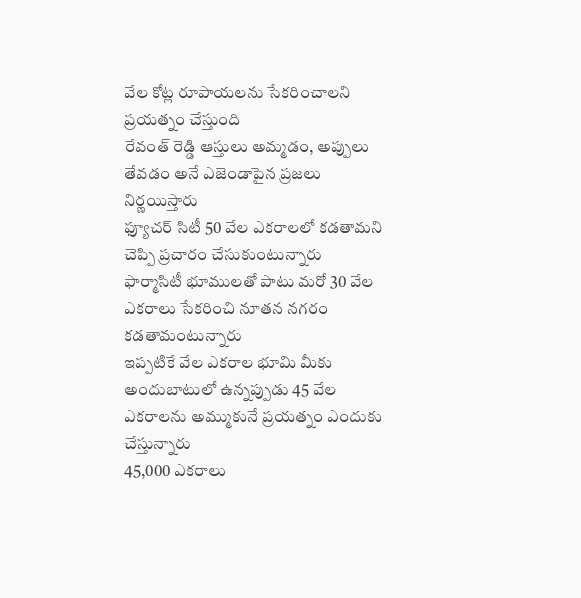వేల కోట్ల రూపాయలను సేకరించాలని ప్రయత్నం చేస్తుంది
రేవంత్ రెడ్డి ఆస్తులు అమ్మడం, అప్పులు తేవడం అనే ఎజెండాపైన ప్రజలు నిర్ణయిస్తారు
ఫ్యూచర్ సిటీ 50 వేల ఎకరాలలో కడతామని చెప్పి ప్రచారం చేసుకుంటున్నారు
ఫార్మాసిటీ భూములతో పాటు మరో 30 వేల ఎకరాలు సేకరించి నూతన నగరం కడతామంటున్నారు
ఇప్పటికే వేల ఎకరాల భూమి మీకు అందుబాటులో ఉన్నప్పుడు 45 వేల ఎకరాలను అమ్ముకునే ప్రయత్నం ఎందుకు చేస్తున్నారు
45,000 ఎకరాలు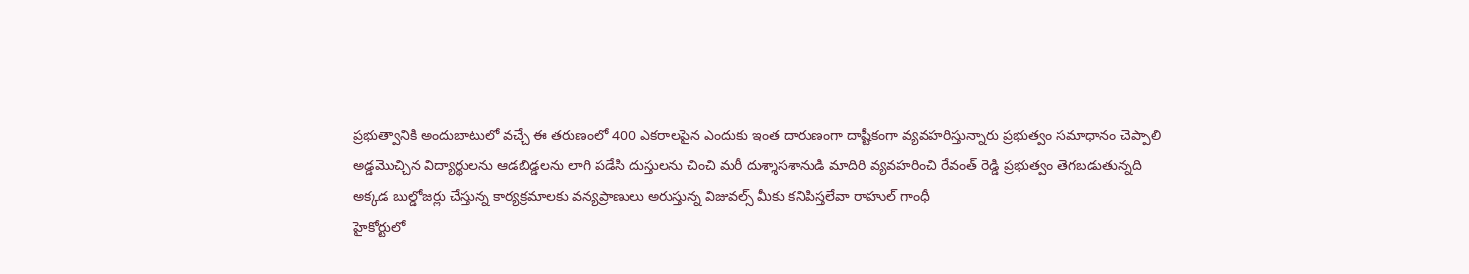ప్రభుత్వానికి అందుబాటులో వచ్చే ఈ తరుణంలో 400 ఎకరాలపైన ఎందుకు ఇంత దారుణంగా దాష్టీకంగా వ్యవహరిస్తున్నారు ప్రభుత్వం సమాధానం చెప్పాలి
అడ్డమొచ్చిన విద్యార్థులను ఆడబిడ్డలను లాగి పడేసి దుస్తులను చించి మరీ దుశ్శాసశానుడి మాదిరి వ్యవహరించి రేవంత్ రెడ్డి ప్రభుత్వం తెగబడుతున్నది
అక్కడ బుల్డోజర్లు చేస్తున్న కార్యక్రమాలకు వన్యప్రాణులు అరుస్తున్న విజువల్స్ మీకు కనిపిస్తలేవా రాహుల్ గాంధీ
హైకోర్టులో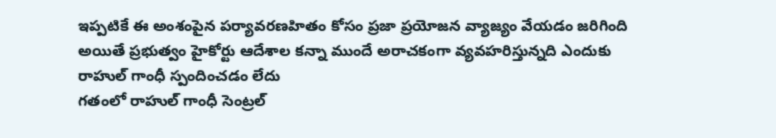ఇప్పటికే ఈ అంశంపైన పర్యావరణహితం కోసం ప్రజా ప్రయోజన వ్యాజ్యం వేయడం జరిగింది
అయితే ప్రభుత్వం హైకోర్టు ఆదేశాల కన్నా ముందే అరాచకంగా వ్యవహరిస్తున్నది ఎందుకు రాహుల్ గాంధీ స్పందించడం లేదు
గతంలో రాహుల్ గాంధీ సెంట్రల్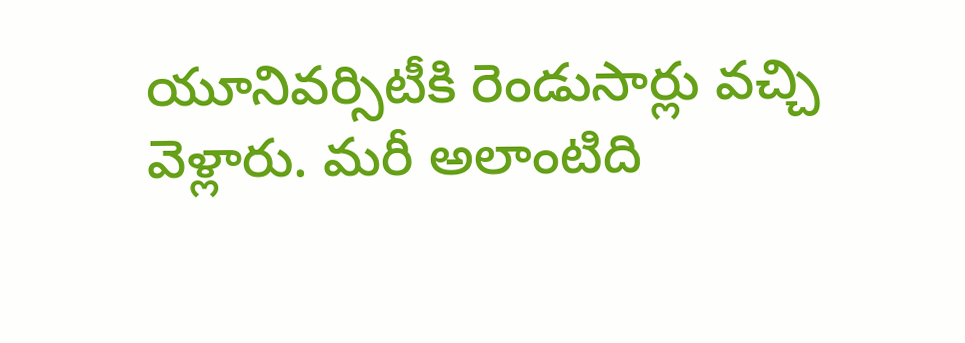యూనివర్సిటీకి రెండుసార్లు వచ్చి వెళ్లారు. మరీ అలాంటిది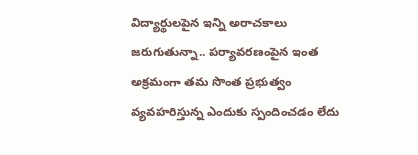విద్యార్థులపైన ఇన్ని అరాచకాలు జరుగుతున్నా.. పర్యావరణంపైన ఇంత అక్రమంగా తమ సొంత ప్రభుత్వం వ్యవహరిస్తున్న ఎందుకు స్పందించడం లేదు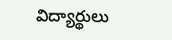విద్యార్థులు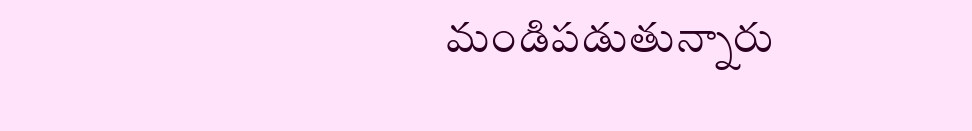మండిపడుతున్నారు